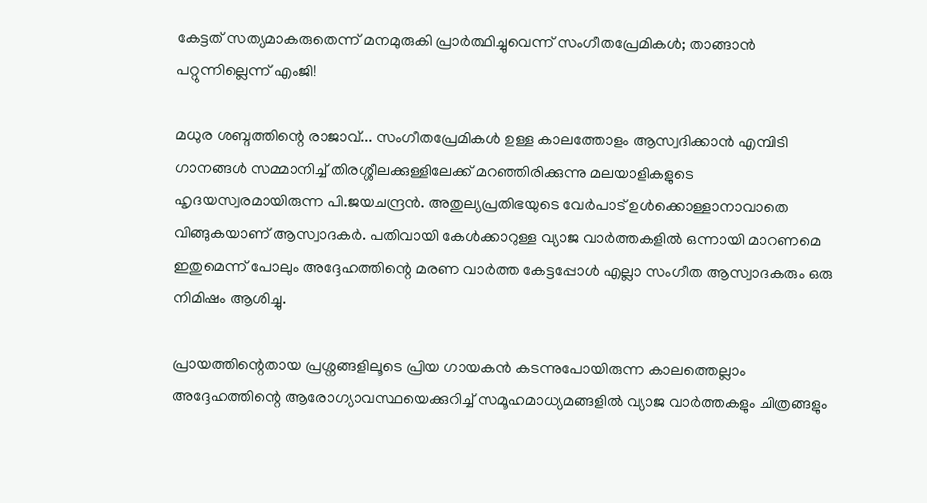കേട്ടത് സത്യമാകരുതെന്ന് മനമുരുകി പ്രാർത്ഥിച്ചുവെന്ന് സംഗീതപ്രേമികൾ; താങ്ങാൻ പറ്റുന്നില്ലെന്ന് എംജി!

മധുര ശബ്ദത്തിന്റെ രാജാവ്... സംഗീതപ്രേമികൾ ഉള്ള കാലത്തോളം ആസ്വദിക്കാൻ എമ്പിടി ഗാനങ്ങൾ സമ്മാനിച്ച് തിരശ്ശീലക്കുള്ളിലേക്ക് മറഞ്ഞിരിക്കുന്നു മലയാളികളുടെ ഹൃദയസ്വരമായിരുന്ന പി.ജയചന്ദ്രൻ. അതുല്യപ്രതിഭയുടെ വേർപാട് ഉൾക്കൊള്ളാനാവാതെ വിങ്ങുകയാണ് ആസ്വാദകർ. പതിവായി കേൾക്കാറുള്ള വ്യാജ വാർത്തകളിൽ ഒന്നായി മാറണമെ ഇതുമെന്ന് പോലും അദ്ദേഹത്തിന്റെ മരണ വാർത്ത കേട്ടപ്പോൾ എല്ലാ സംഗീത ആസ്വാദകരും ഒരു നിമിഷം ആശിച്ചു.

പ്രായത്തിന്റെതായ പ്രശ്നങ്ങളിലൂടെ പ്രിയ ഗായകൻ കടന്നുപോയിരുന്ന കാലത്തെല്ലാം അദ്ദേഹത്തിന്റെ ആരോഗ്യാവസ്ഥയെക്കുറിച്ച് സമൂഹമാധ്യമങ്ങളിൽ വ്യാജ വാർത്തകളും ചിത്രങ്ങളും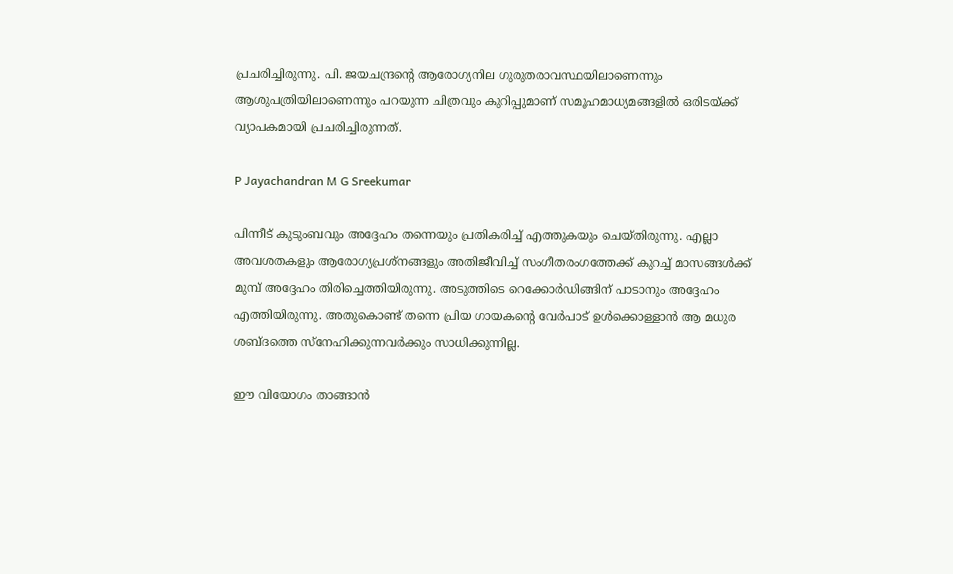പ്രചരിച്ചിരുന്നു. പി. ജയചന്ദ്രന്റെ ആരോഗ്യനില ഗുരുതരാവസ്ഥയിലാണെന്നും ആശുപത്രിയിലാണെന്നും പറയുന്ന ചിത്രവും കുറിപ്പുമാണ് സമൂഹമാധ്യമങ്ങളിൽ ഒരിടയ്ക്ക് വ്യാപകമായി പ്രചരിച്ചിരുന്നത്.

P Jayachandran M G Sreekumar

പിന്നീട് കുടുംബവും അദ്ദേഹം തന്നെയും പ്രതികരിച്ച് എത്തുകയും ചെയ്തിരുന്നു. എല്ലാ അവശതകളും ആരോഗ്യപ്രശ്നങ്ങളും അതിജീവിച്ച് സംഗീതരംഗത്തേക്ക് കുറച്ച് മാസങ്ങൾക്ക് മുമ്പ് അദ്ദേഹം തിരിച്ചെത്തിയിരുന്നു. അടുത്തിടെ റെക്കോർഡിങ്ങിന് പാടാനും അദ്ദേഹം എത്തിയിരുന്നു. അതുകൊണ്ട് തന്നെ പ്രിയ ഗായകന്റെ വേർപാട് ഉൾക്കൊള്ളാൻ ആ മധുര ശബ്ദത്തെ സ്നേഹിക്കുന്നവർക്കും സാധിക്കുന്നില്ല.

ഈ വിയോഗം താങ്ങാൻ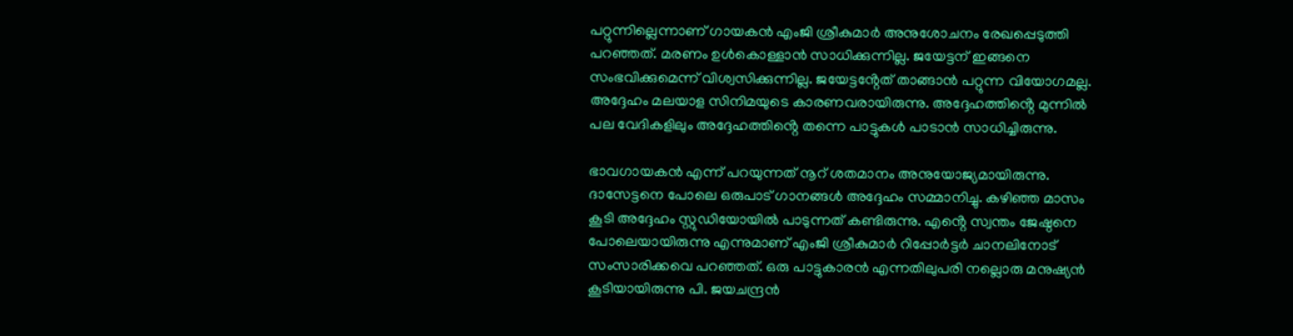പറ്റുന്നില്ലെന്നാണ് ഗായകൻ എംജി ശ്രീകുമാർ അനുശോചനം രേഖപ്പെടുത്തി പറഞ്ഞത്. മരണം ഉൾകൊള്ളാൻ സാധിക്കുന്നില്ല. ജയേട്ടന് ഇങ്ങനെ സംഭവിക്കുമെന്ന് വിശ്വസിക്കുന്നില്ല. ജയേട്ടൻ്റേത് താങ്ങാൻ പറ്റുന്ന വിയോഗമല്ല. അദ്ദേഹം മലയാള സിനിമയുടെ കാരണവരായിരുന്നു. അദ്ദേഹത്തിൻ്റെ മുന്നിൽ പല വേദികളിലും അദ്ദേഹത്തിൻ്റെ തന്നെ പാട്ടുകൾ പാടാൻ സാധിച്ചിരുന്നു.

ഭാവഗായകൻ എന്ന് പറയുന്നത് നൂറ് ശതമാനം അനുയോജ്യമായിരുന്നു. ദാസേട്ടനെ പോലെ ഒരുപാട് ഗാനങ്ങൾ അദ്ദേഹം സമ്മാനിച്ചു. കഴിഞ്ഞ മാസം കൂടി അദ്ദേഹം സ്റ്റുഡിയോയിൽ പാടുന്നത് കണ്ടിരുന്നു. എൻ്റെ സ്വന്തം ജേഷ്ഠനെ പോലെയായിരുന്നു എന്നുമാണ് എംജി ശ്രീകുമാർ റിപ്പോർട്ടർ ചാനലിനോട് സംസാരിക്കവെ പറഞ്ഞത്. ഒരു പാട്ടുകാരൻ എന്നതിലുപരി നല്ലൊരു മനുഷ്യൻ കൂടിയായിരുന്നു പി. ജയചന്ദ്രൻ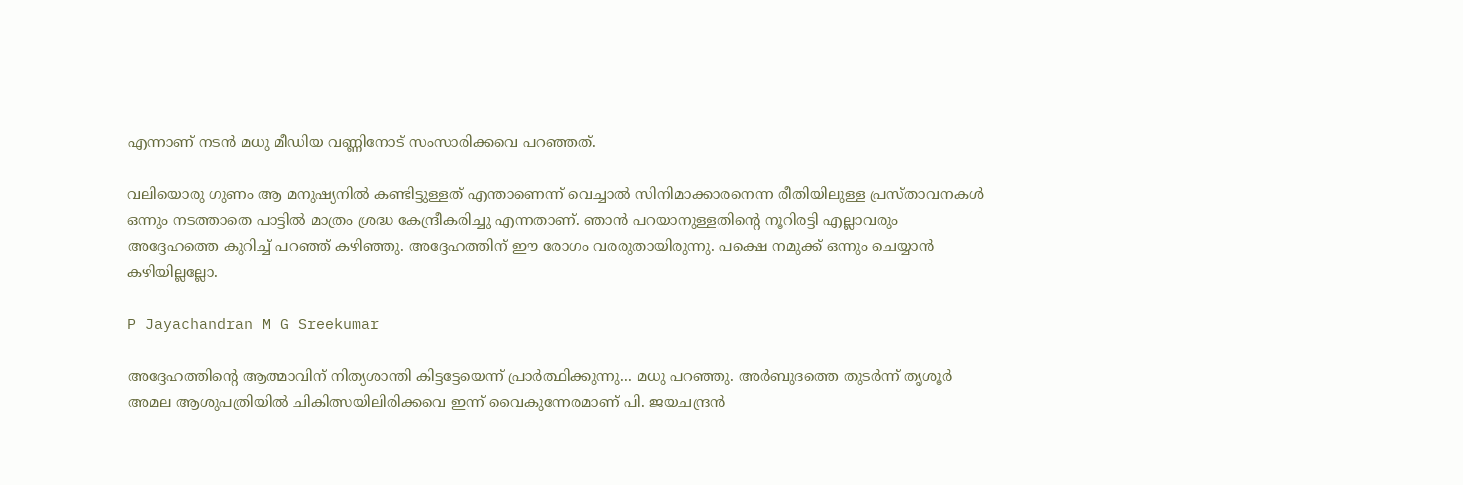എന്നാണ് നടൻ മധു മീഡിയ വണ്ണിനോട് സംസാരിക്കവെ പറഞ്ഞത്.

വലിയൊരു ഗുണം ആ മനുഷ്യനിൽ കണ്ടിട്ടുള്ളത് എന്താണെന്ന് വെച്ചാൽ സിനിമാക്കാരനെന്ന രീതിയിലുള്ള പ്രസ്താവനകൾ ഒന്നും നടത്താതെ പാട്ടിൽ മാത്രം ശ്രദ്ധ കേന്ദ്രീകരിച്ചു എന്നതാണ്. ഞാൻ പറയാനുള്ളതിന്റെ നൂറിരട്ടി എല്ലാവരും അദ്ദേഹത്തെ കുറിച്ച് പറഞ്ഞ് കഴിഞ്ഞു. അദ്ദേഹത്തിന് ഈ രോഗം വരരുതായിരുന്നു. പക്ഷെ നമുക്ക് ഒന്നും ചെയ്യാൻ കഴിയില്ലല്ലോ.

P Jayachandran M G Sreekumar

അദ്ദേഹത്തിന്റെ ആത്മാവിന് നിത്യശാന്തി കിട്ടട്ടേയെന്ന് പ്രാർത്ഥിക്കുന്നു... മധു പറഞ്ഞു. അര്‍ബുദത്തെ തുടര്‍ന്ന് തൃശൂര്‍ അമല ആശുപത്രിയില്‍ ചികിത്സയിലിരിക്കവെ ഇന്ന് വൈകുന്നേരമാണ് പി. ജയചന്ദ്രൻ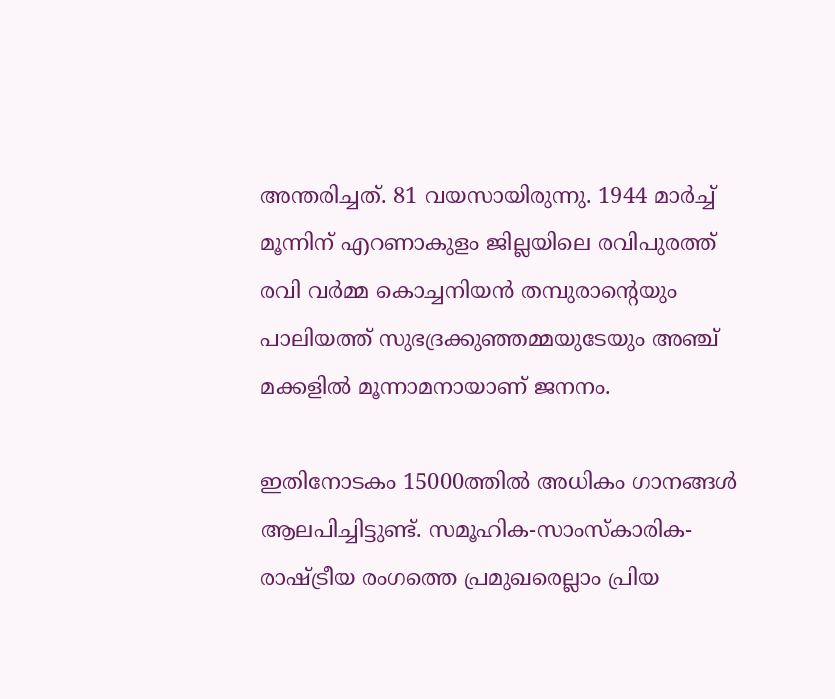അന്തരിച്ചത്. 81 വയസായിരുന്നു. 1944 മാര്‍ച്ച് മൂന്നിന് എറണാകുളം ജില്ലയിലെ രവിപുരത്ത് രവി വര്‍മ്മ കൊച്ചനിയന്‍ തമ്പുരാന്റെയും പാലിയത്ത് സുഭദ്രക്കുഞ്ഞമ്മയുടേയും അഞ്ച് മക്കളില്‍ മൂന്നാമനായാണ് ജനനം.

ഇതിനോടകം 15000ത്തിൽ അധികം ഗാനങ്ങൾ ആലപിച്ചിട്ടുണ്ട്. സമൂഹിക-സാംസ്കാരിക-രാഷ്ട്രീയ രംഗത്തെ പ്രമുഖരെല്ലാം പ്രിയ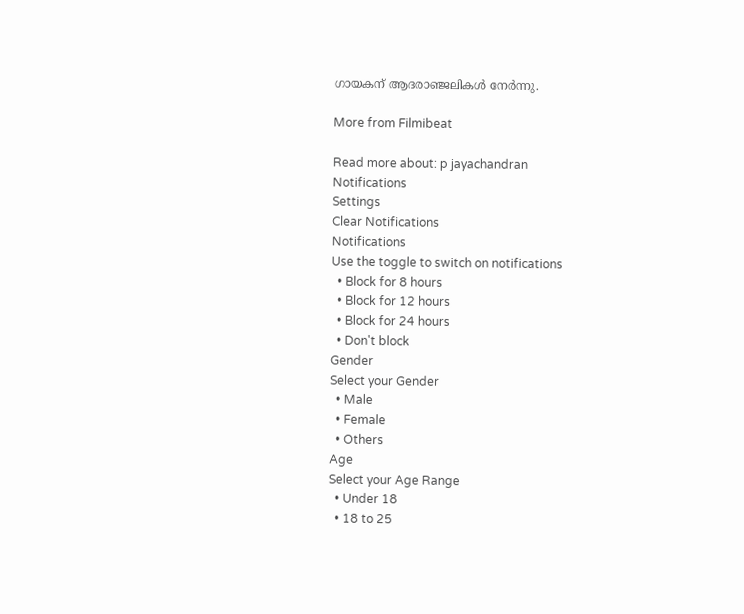ഗായകന് ആദരാഞ്ജലികൾ നേർന്നു.

More from Filmibeat

Read more about: p jayachandran
Notifications
Settings
Clear Notifications
Notifications
Use the toggle to switch on notifications
  • Block for 8 hours
  • Block for 12 hours
  • Block for 24 hours
  • Don't block
Gender
Select your Gender
  • Male
  • Female
  • Others
Age
Select your Age Range
  • Under 18
  • 18 to 25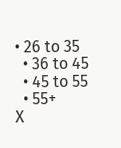• 26 to 35
  • 36 to 45
  • 45 to 55
  • 55+
X